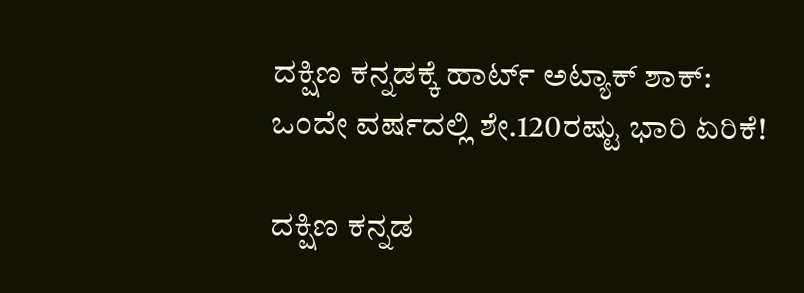ದಕ್ಷಿಣ ಕನ್ನಡಕ್ಕೆ ಹಾರ್ಟ್ ಅಟ್ಯಾಕ್ ಶಾಕ್: ಒಂದೇ ವರ್ಷದಲ್ಲಿ ಶೇ.120ರಷ್ಟು ಭಾರಿ ಏರಿಕೆ!

ದಕ್ಷಿಣ ಕನ್ನಡ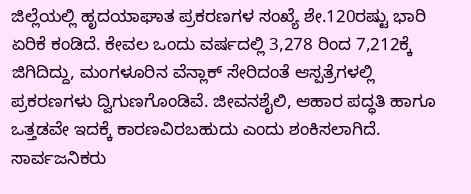ಜಿಲ್ಲೆಯಲ್ಲಿ ಹೃದಯಾಘಾತ ಪ್ರಕರಣಗಳ ಸಂಖ್ಯೆ ಶೇ.120ರಷ್ಟು ಭಾರಿ ಏರಿಕೆ ಕಂಡಿದೆ. ಕೇವಲ ಒಂದು ವರ್ಷದಲ್ಲಿ 3,278 ರಿಂದ 7,212ಕ್ಕೆ ಜಿಗಿದಿದ್ದು, ಮಂಗಳೂರಿನ ವೆನ್ಲಾಕ್ ಸೇರಿದಂತೆ ಆಸ್ಪತ್ರೆಗಳಲ್ಲಿ ಪ್ರಕರಣಗಳು ದ್ವಿಗುಣಗೊಂಡಿವೆ. ಜೀವನಶೈಲಿ, ಆಹಾರ ಪದ್ಧತಿ ಹಾಗೂ ಒತ್ತಡವೇ ಇದಕ್ಕೆ ಕಾರಣವಿರಬಹುದು ಎಂದು ಶಂಕಿಸಲಾಗಿದೆ. ಸಾರ್ವಜನಿಕರು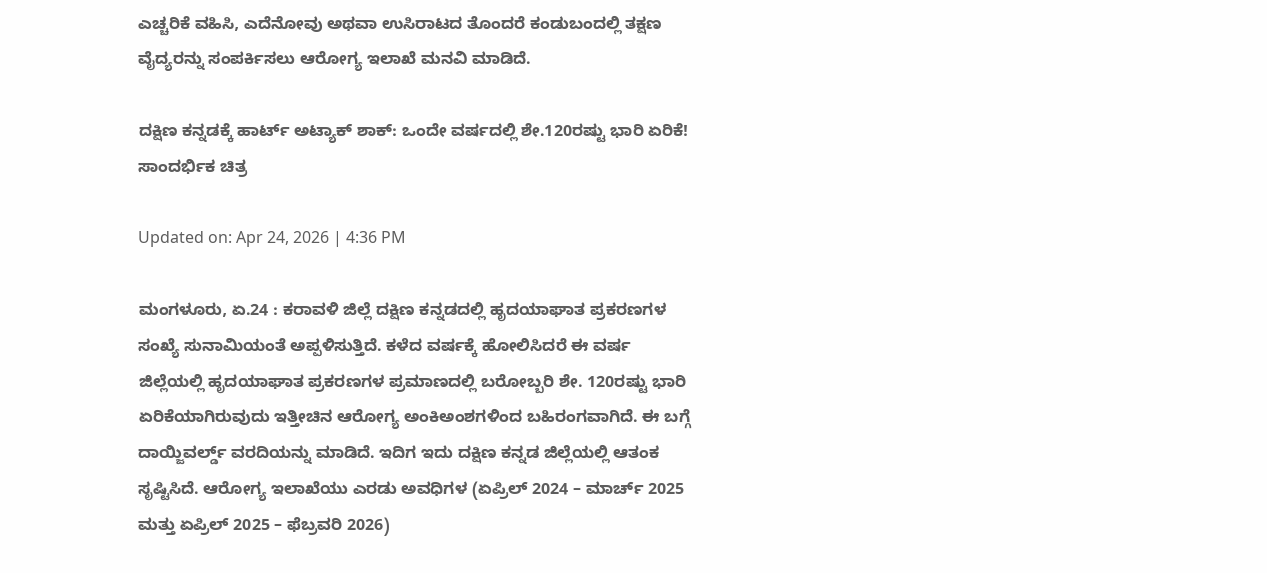ಎಚ್ಚರಿಕೆ ವಹಿಸಿ, ಎದೆನೋವು ಅಥವಾ ಉಸಿರಾಟದ ತೊಂದರೆ ಕಂಡುಬಂದಲ್ಲಿ ತಕ್ಷಣ ವೈದ್ಯರನ್ನು ಸಂಪರ್ಕಿಸಲು ಆರೋಗ್ಯ ಇಲಾಖೆ ಮನವಿ ಮಾಡಿದೆ.

ದಕ್ಷಿಣ ಕನ್ನಡಕ್ಕೆ ಹಾರ್ಟ್ ಅಟ್ಯಾಕ್ ಶಾಕ್: ಒಂದೇ ವರ್ಷದಲ್ಲಿ ಶೇ.120ರಷ್ಟು ಭಾರಿ ಏರಿಕೆ!
ಸಾಂದರ್ಭಿಕ ಚಿತ್ರ

Updated on: Apr 24, 2026 | 4:36 PM

ಮಂಗಳೂರು, ಏ.24 : ಕರಾವಳಿ ಜಿಲ್ಲೆ ದಕ್ಷಿಣ ಕನ್ನಡದಲ್ಲಿ ಹೃದಯಾಘಾತ ಪ್ರಕರಣಗಳ ಸಂಖ್ಯೆ ಸುನಾಮಿಯಂತೆ ಅಪ್ಪಳಿಸುತ್ತಿದೆ. ಕಳೆದ ವರ್ಷಕ್ಕೆ ಹೋಲಿಸಿದರೆ ಈ ವರ್ಷ ಜಿಲ್ಲೆಯಲ್ಲಿ ಹೃದಯಾಘಾತ ಪ್ರಕರಣಗಳ ಪ್ರಮಾಣದಲ್ಲಿ ಬರೋಬ್ಬರಿ ಶೇ. 120ರಷ್ಟು ಭಾರಿ ಏರಿಕೆಯಾಗಿರುವುದು ಇತ್ತೀಚಿನ ಆರೋಗ್ಯ ಅಂಕಿಅಂಶಗಳಿಂದ ಬಹಿರಂಗವಾಗಿದೆ. ಈ ಬಗ್ಗೆ ದಾಯ್ಜಿವರ್ಲ್ಡ್ ವರದಿಯನ್ನು ಮಾಡಿದೆ. ಇದಿಗ ಇದು ದಕ್ಷಿಣ ಕನ್ನಡ ಜಿಲ್ಲೆಯಲ್ಲಿ ಆತಂಕ ಸೃಷ್ಟಿಸಿದೆ. ಆರೋಗ್ಯ ಇಲಾಖೆಯು ಎರಡು ಅವಧಿಗಳ (ಏಪ್ರಿಲ್ 2024 – ಮಾರ್ಚ್ 2025 ಮತ್ತು ಏಪ್ರಿಲ್ 2025 – ಫೆಬ್ರವರಿ 2026)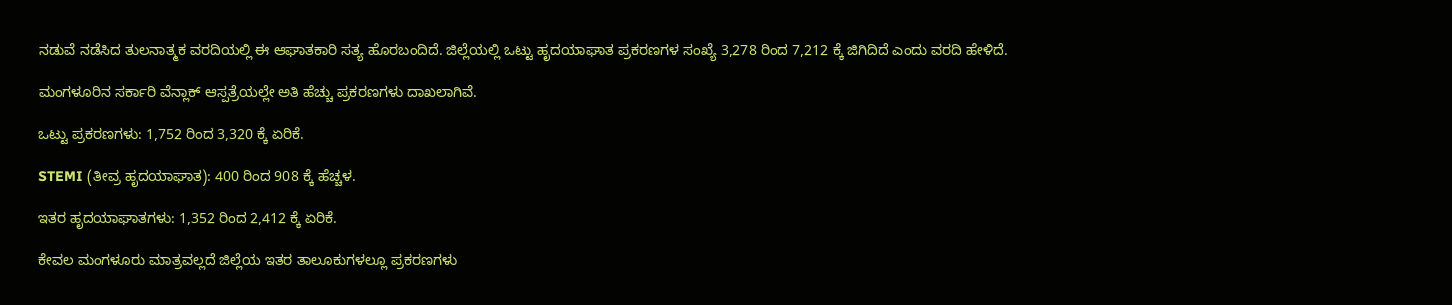ನಡುವೆ ನಡೆಸಿದ ತುಲನಾತ್ಮಕ ವರದಿಯಲ್ಲಿ ಈ ಆಘಾತಕಾರಿ ಸತ್ಯ ಹೊರಬಂದಿದೆ. ಜಿಲ್ಲೆಯಲ್ಲಿ ಒಟ್ಟು ಹೃದಯಾಘಾತ ಪ್ರಕರಣಗಳ ಸಂಖ್ಯೆ 3,278 ರಿಂದ 7,212 ಕ್ಕೆ ಜಿಗಿದಿದೆ ಎಂದು ವರದಿ ಹೇಳಿದೆ.

ಮಂಗಳೂರಿನ ಸರ್ಕಾರಿ ವೆನ್ಲಾಕ್ ಆಸ್ಪತ್ರೆಯಲ್ಲೇ ಅತಿ ಹೆಚ್ಚು ಪ್ರಕರಣಗಳು ದಾಖಲಾಗಿವೆ.

ಒಟ್ಟು ಪ್ರಕರಣಗಳು: 1,752 ರಿಂದ 3,320 ಕ್ಕೆ ಏರಿಕೆ.

STEMI (ತೀವ್ರ ಹೃದಯಾಘಾತ): 400 ರಿಂದ 908 ಕ್ಕೆ ಹೆಚ್ಚಳ.

ಇತರ ಹೃದಯಾಘಾತಗಳು: 1,352 ರಿಂದ 2,412 ಕ್ಕೆ ಏರಿಕೆ.

ಕೇವಲ ಮಂಗಳೂರು ಮಾತ್ರವಲ್ಲದೆ ಜಿಲ್ಲೆಯ ಇತರ ತಾಲೂಕುಗಳಲ್ಲೂ ಪ್ರಕರಣಗಳು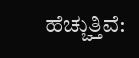ಹೆಚ್ಚುತ್ತಿವೆ: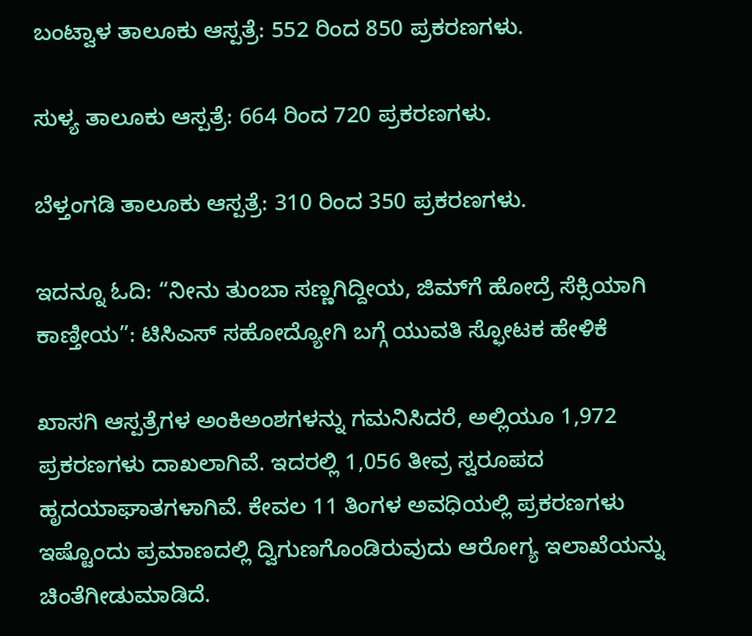ಬಂಟ್ವಾಳ ತಾಲೂಕು ಆಸ್ಪತ್ರೆ: 552 ರಿಂದ 850 ಪ್ರಕರಣಗಳು.

ಸುಳ್ಯ ತಾಲೂಕು ಆಸ್ಪತ್ರೆ: 664 ರಿಂದ 720 ಪ್ರಕರಣಗಳು.

ಬೆಳ್ತಂಗಡಿ ತಾಲೂಕು ಆಸ್ಪತ್ರೆ: 310 ರಿಂದ 350 ಪ್ರಕರಣಗಳು.

ಇದನ್ನೂ ಓದಿ: “ನೀನು ತುಂಬಾ ಸಣ್ಣಗಿದ್ದೀಯ, ಜಿಮ್‌ಗೆ ಹೋದ್ರೆ ಸೆಕ್ಸಿಯಾಗಿ ಕಾಣ್ತೀಯ”: ಟಿಸಿಎಸ್ ಸಹೋದ್ಯೋಗಿ ಬಗ್ಗೆ ಯುವತಿ ಸ್ಫೋಟಕ ಹೇಳಿಕೆ

ಖಾಸಗಿ ಆಸ್ಪತ್ರೆಗಳ ಅಂಕಿಅಂಶಗಳನ್ನು ಗಮನಿಸಿದರೆ, ಅಲ್ಲಿಯೂ 1,972 ಪ್ರಕರಣಗಳು ದಾಖಲಾಗಿವೆ. ಇದರಲ್ಲಿ 1,056 ತೀವ್ರ ಸ್ವರೂಪದ ಹೃದಯಾಘಾತಗಳಾಗಿವೆ. ಕೇವಲ 11 ತಿಂಗಳ ಅವಧಿಯಲ್ಲಿ ಪ್ರಕರಣಗಳು ಇಷ್ಟೊಂದು ಪ್ರಮಾಣದಲ್ಲಿ ದ್ವಿಗುಣಗೊಂಡಿರುವುದು ಆರೋಗ್ಯ ಇಲಾಖೆಯನ್ನು ಚಿಂತೆಗೀಡುಮಾಡಿದೆ.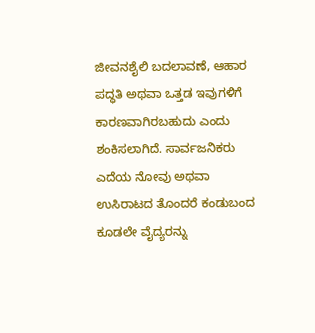ಜೀವನಶೈಲಿ ಬದಲಾವಣೆ, ಆಹಾರ ಪದ್ಧತಿ ಅಥವಾ ಒತ್ತಡ ಇವುಗಳಿಗೆ ಕಾರಣವಾಗಿರಬಹುದು ಎಂದು ಶಂಕಿಸಲಾಗಿದೆ. ಸಾರ್ವಜನಿಕರು ಎದೆಯ ನೋವು ಅಥವಾ ಉಸಿರಾಟದ ತೊಂದರೆ ಕಂಡುಬಂದ ಕೂಡಲೇ ವೈದ್ಯರನ್ನು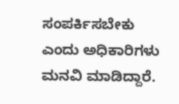ಸಂಪರ್ಕಿಸಬೇಕು ಎಂದು ಅಧಿಕಾರಿಗಳು ಮನವಿ ಮಾಡಿದ್ದಾರೆ.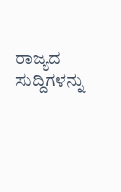ರಾಜ್ಯದ ಸುದ್ದಿಗಳನ್ನು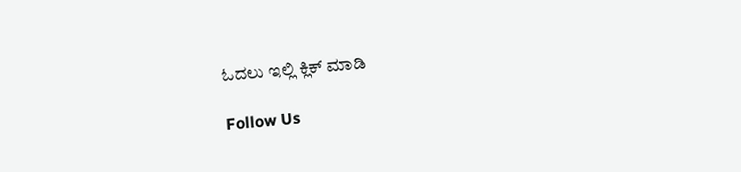ಓದಲು ಇಲ್ಲಿ ಕ್ಲಿಕ್ ಮಾಡಿ

Follow Us